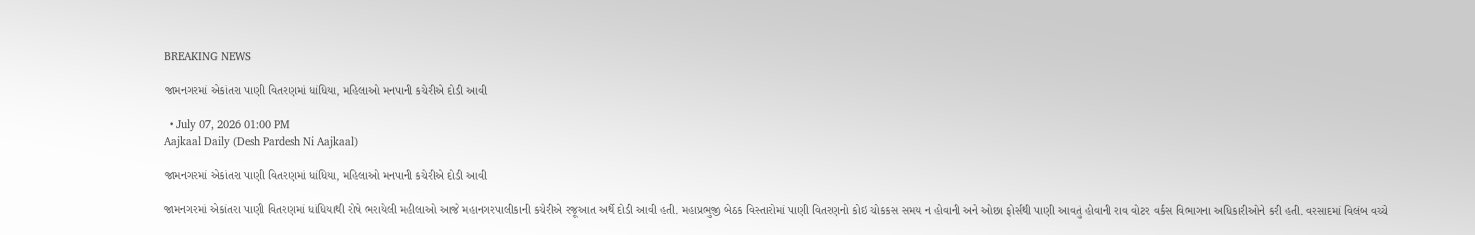BREAKING NEWS

જામનગરમાં એકાંતરા પાણી વિતરણમાં ધાંધિયા, મહિલાઓ મનપાની કચેરીએ દોડી આવી

  • July 07, 2026 01:00 PM
Aajkaal Daily (Desh Pardesh Ni Aajkaal)

જામનગરમાં એકાંતરા પાણી વિતરણમાં ધાંધિયા, મહિલાઓ મનપાની કચેરીએ દોડી આવી

જામનગરમાં એકાંતરા પાણી વિતરણમાં ધાંધિયાથી રોષે ભરાયેલી મહીલાઓ આજે મહાનગરપાલીકાની કચેરીએ રજૂઆત અર્થે દોડી આવી હતી. મહાપ્રભુજી બેઠક વિસ્તારોમાં પાણી વિતરણનો કોઇ ચોકકસ સમય ન હોવાની અને ઓછા ફોર્સથી પાણી આવતું હોવાની રાવ વોટર વર્કસ વિભાગના અધિકારીઓને કરી હતી. વરસાદમાં વિલંબ વચ્ચે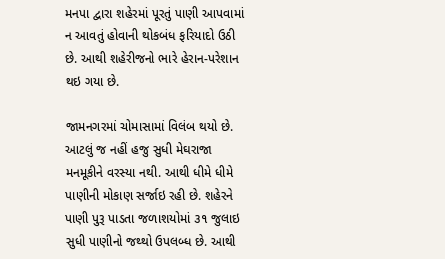મનપા દ્વારા શહેરમાં પૂરતું પાણી આપવામાં ન આવતું હોવાની થોકબંધ ફરિયાદો ઉઠી છે. આથી શહેરીજનો ભારે હેરાન-પરેશાન થઇ ગયા છે.

જામનગરમાં ચોમાસામાં વિલંબ થયો છે. આટલું જ નહીં હજુ સુધી મેઘરાજા મનમૂકીને વરસ્યા નથી. આથી ધીમે ધીમે પાણીની મોકાણ સર્જાઇ રહી છે. શહેરને પાણી પુરૂ પાડતા જળાશયોમાં ૩૧ જુલાઇ સુધી પાણીનો જથ્થો ઉપલબ્ધ છે. આથી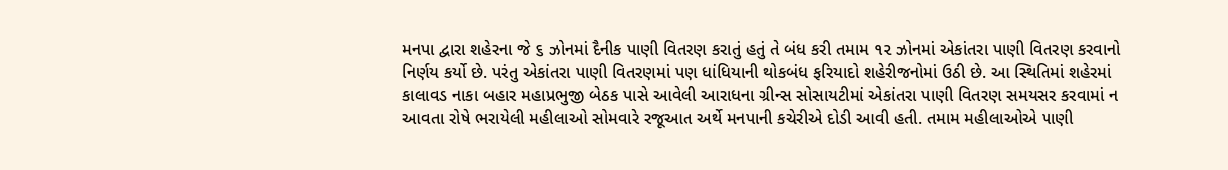મનપા દ્વારા શહેરના જે ૬ ઝોનમાં દૈનીક પાણી વિતરણ કરાતું હતું તે બંધ કરી તમામ ૧૨ ઝોનમાં એકાંતરા પાણી વિતરણ કરવાનો નિર્ણય કર્યો છે. પરંતુ એકાંતરા પાણી વિતરણમાં પણ ધાંધિયાની થોકબંધ ફરિયાદો શહેરીજનોમાં ઉઠી છે. આ સ્થિતિમાં શહેરમાં કાલાવડ નાકા બહાર મહાપ્રભુજી બેઠક પાસે આવેલી આરાધના ગ્રીન્સ સોસાયટીમાં એકાંતરા પાણી વિતરણ સમયસર કરવામાં ન આવતા રોષે ભરાયેલી મહીલાઓ સોમવારે રજૂઆત અર્થે મનપાની કચેરીએ દોડી આવી હતી. તમામ મહીલાઓએ પાણી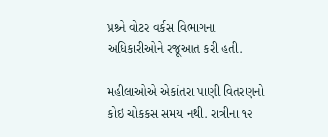પ્રશ્ર્ને વોટર વર્કસ વિભાગના અધિકારીઓને રજૂઆત કરી હતી.

મહીલાઓએ એકાંતરા પાણી વિતરણનો કોઇ ચોકકસ સમય નથી. રાત્રીના ૧૨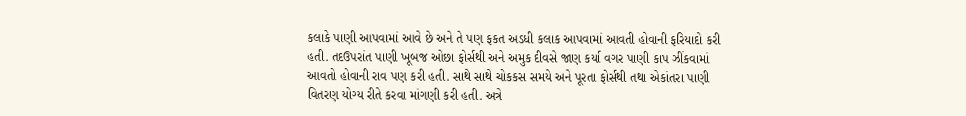કલાકે પાણી આપવામાં આવે છે અને તે પણ ફકત અડધી કલાક આપવામાં આવતી હોવાની ફરિયાદો કરી હતી. તદઉપરાંત પાણી ખૂબજ ઓછા ફોર્સથી અને અમુક દીવસે જાણ કર્યા વગર પાણી કાપ ઝીંકવામાં આવતો હોવાની રાવ પણ કરી હતી. સાથે સાથે ચોકકસ સમયે અને પૂરતા ફોર્સથી તથા એકાંતરા પાણી વિતરણ યોગ્ય રીતે કરવા માંગણી કરી હતી. અત્રે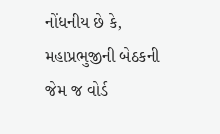નોંધનીય છે કે, મહાપ્રભુજીની બેઠકની જેમ જ વોર્ડ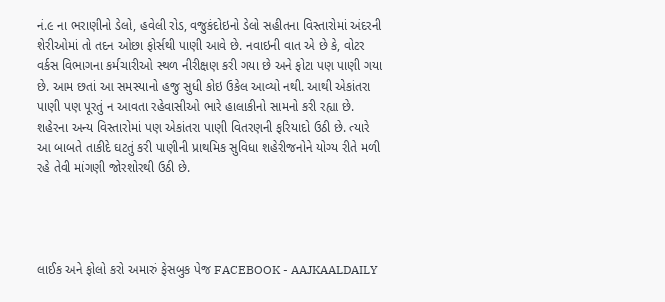નં.૯ ના ભરાણીનો ડેલો, હવેલી રોડ, વજુકંદોઇનો ડેલો સહીતના વિસ્તારોમાં અંદરની શેરીઓમાં તો તદન ઓછા ફોર્સથી પાણી આવે છે. નવાઇની વાત એ છે કે, વોટર વર્કસ વિભાગના કર્મચારીઓ સ્થળ નીરીક્ષણ કરી ગયા છે અને ફોટા પણ પાણી ગયા છે. આમ છતાં આ સમસ્યાનો હજુ સુધી કોઇ ઉકેલ આવ્યો નથી. આથી એકાંતરા પાણી પણ પૂરતું ન આવતા રહેવાસીઓ ભારે હાલાકીનો સામનો કરી રહ્યા છે. શહેરના અન્ય વિસ્તારોમાં પણ એકાંતરા પાણી વિતરણની ફરિયાદો ઉઠી છે. ત્યારે આ બાબતે તાકીદે ઘટતું કરી પાણીની પ્રાથમિક સુવિધા શહેરીજનોને યોગ્ય રીતે મળી રહે તેવી માંગણી જોરશોરથી ઉઠી છે.




લાઈક અને ફોલો કરો અમારું ફેસબુક પેજ FACEBOOK - AAJKAALDAILY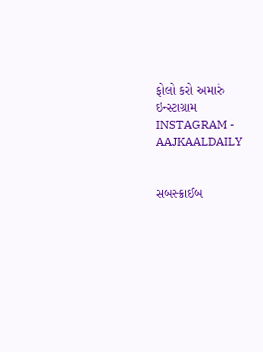ફોલો કરો અમારું ઇન્સ્ટાગ્રામ INSTAGRAM - AAJKAALDAILY


સબસ્ક્રાઈબ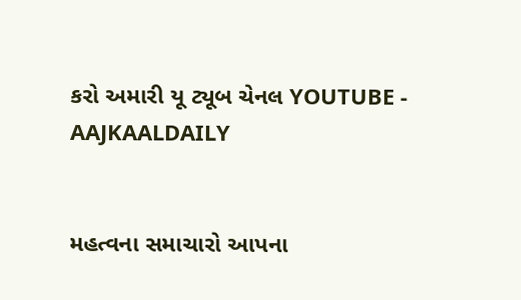કરો અમારી યૂ ટ્યૂબ ચેનલ YOUTUBE - AAJKAALDAILY


મહત્વના સમાચારો આપના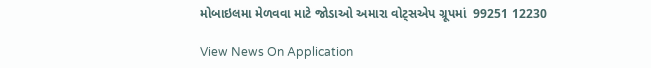મોબાઇલમા મેળવવા માટે જોડાઓ અમારા વોટ્સએપ ગ્રૂપમાં  99251 12230

View News On Application